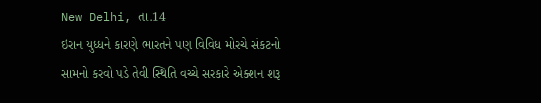New Delhi, તા.14
ઇરાન યુધ્ધને કારણે ભારતને પણ વિવિધ મોરચે સંકટનો સામનો કરવો પડે તેવી સ્થિતિ વચ્ચે સરકારે એક્શન શરૂ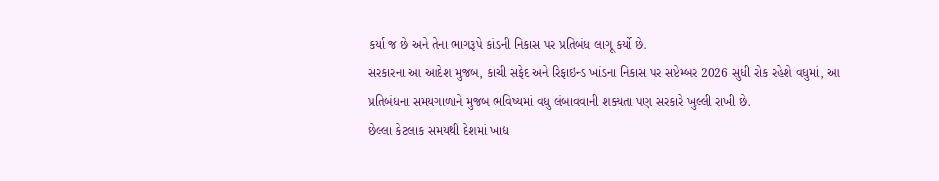કર્યા જ છે અને તેના ભાગરૂપે કાંડની નિકાસ પર પ્રતિબંધ લાગૂ કર્યો છે.
સરકારના આ આદેશ મુજબ, કાચી સફેદ અને રિફાઇન્ડ ખાંડના નિકાસ પર સપ્ટેમ્બર 2026 સુધી રોક રહેશે વધુમાં, આ પ્રતિબંધના સમયગાળાને મુજબ ભવિષ્યમાં વધુ લંબાવવાની શક્યતા પણ સરકારે ખુલ્લી રાખી છે.
છેલ્લા કેટલાક સમયથી દેશમાં ખાદ્ય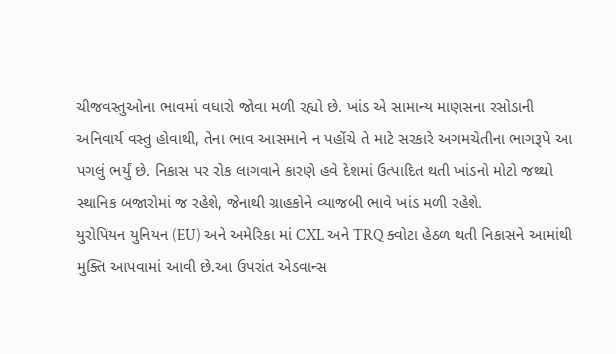ચીજવસ્તુઓના ભાવમાં વધારો જોવા મળી રહ્યો છે. ખાંડ એ સામાન્ય માણસના રસોડાની અનિવાર્ય વસ્તુ હોવાથી, તેના ભાવ આસમાને ન પહોંચે તે માટે સરકારે અગમચેતીના ભાગરૂપે આ પગલું ભર્યું છે. નિકાસ પર રોક લાગવાને કારણે હવે દેશમાં ઉત્પાદિત થતી ખાંડનો મોટો જથ્થો સ્થાનિક બજારોમાં જ રહેશે, જેનાથી ગ્રાહકોને વ્યાજબી ભાવે ખાંડ મળી રહેશે.
યુરોપિયન યુનિયન (EU) અને અમેરિકા માં CXL અને TRQ ક્વોટા હેઠળ થતી નિકાસને આમાંથી મુક્તિ આપવામાં આવી છે.આ ઉપરાંત એડવાન્સ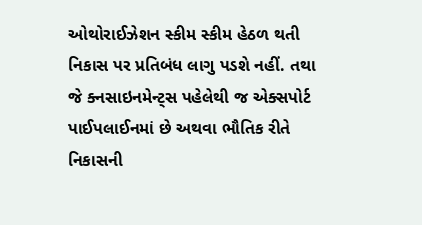ઓથોરાઈઝેશન સ્કીમ સ્કીમ હેઠળ થતી નિકાસ પર પ્રતિબંધ લાગુ પડશે નહીં. તથા જે ક્નસાઇનમેન્ટ્સ પહેલેથી જ એક્સપોર્ટ પાઈપલાઈનમાં છે અથવા ભૌતિક રીતે નિકાસની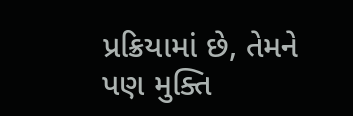પ્રક્રિયામાં છે, તેમને પણ મુક્તિ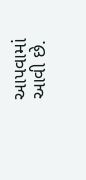આપવામાં આવી છે.